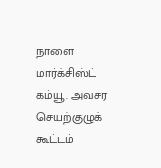நாளை மார்க்சிஸ்ட் கம்யூ. அவசர செயற்குழுக் கூட்டம்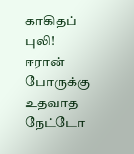காகிதப் புலி! ஈரான் போருக்கு உதவாத நேட்டோ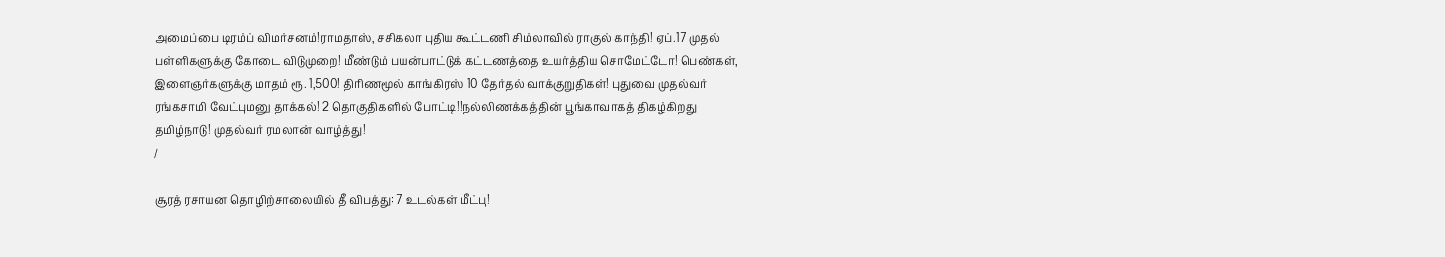அமைப்பை டிரம்ப் விமர்சனம்!ராமதாஸ், சசிகலா புதிய கூட்டணி சிம்லாவில் ராகுல் காந்தி! ஏப்.17 முதல் பள்ளிகளுக்கு கோடை விடுமுறை! மீண்டும் பயன்பாட்டுக் கட்டணத்தை உயர்த்திய சொமேட்டோ! பெண்கள், இளைஞர்களுக்கு மாதம் ரூ. 1,500! திரிணமூல் காங்கிரஸ் 10 தேர்தல் வாக்குறுதிகள்! புதுவை முதல்வர் ரங்கசாமி வேட்புமனு தாக்கல்! 2 தொகுதிகளில் போட்டி!!நல்லிணக்கத்தின் பூங்காவாகத் திகழ்கிறது தமிழ்நாடு! முதல்வர் ரமலான் வாழ்த்து!
/

சூரத் ரசாயன தொழிற்சாலையில் தீ விபத்து: 7 உடல்கள் மீட்பு!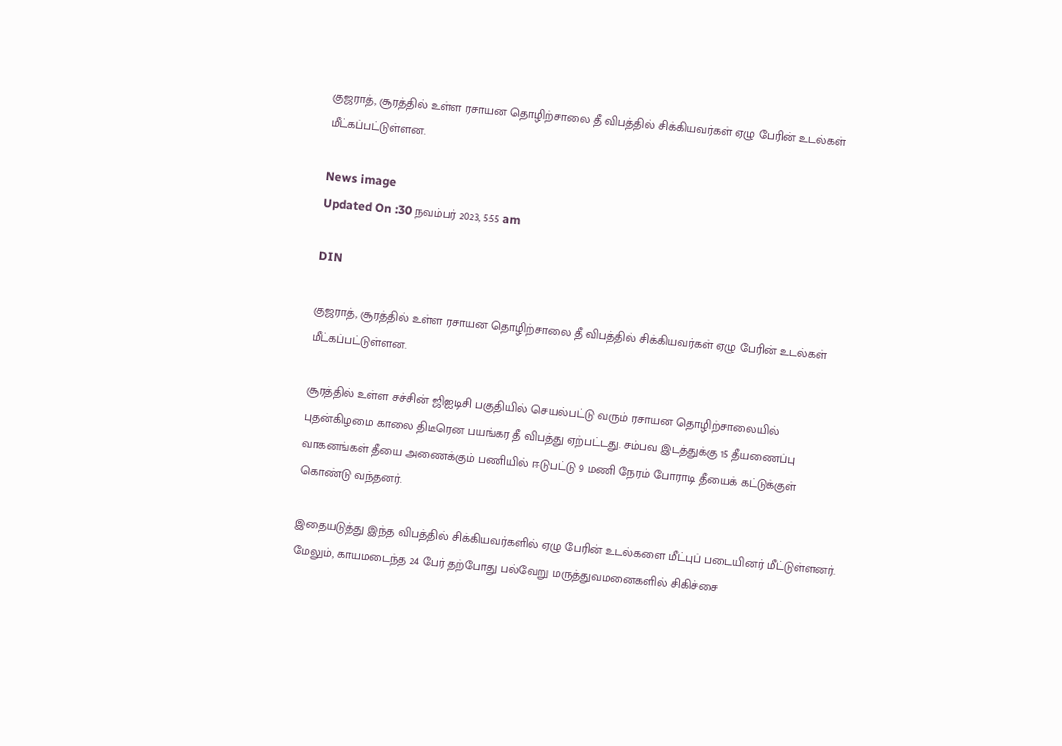குஜராத், சூரத்தில் உள்ள ரசாயன தொழிற்சாலை தீ விபத்தில் சிக்கியவர்கள் ஏழு பேரின் உடல்கள் மீட்கப்பட்டுள்ளன.

News image
Updated On :30 நவம்பர் 2023, 5:55 am

DIN

குஜராத், சூரத்தில் உள்ள ரசாயன தொழிற்சாலை தீ விபத்தில் சிக்கியவர்கள் ஏழு பேரின் உடல்கள் மீட்கப்பட்டுள்ளன.

சூரத்தில் உள்ள சச்சின் ஜிஐடிசி பகுதியில் செயல்பட்டு வரும் ரசாயன தொழிற்சாலையில் புதன்கிழமை காலை திடீரென பயங்கர தீ விபத்து ஏற்பட்டது. சம்பவ இடத்துக்கு 15 தீயணைப்பு வாகனங்கள் தீயை அணைக்கும் பணியில் ஈடுபட்டு 9 மணி நேரம் போராடி தீயைக் கட்டுக்குள் கொண்டு வந்தனர்.

இதையடுத்து இந்த விபத்தில் சிக்கியவர்களில் ஏழு பேரின் உடல்களை மீட்புப் படையினர் மீட்டுள்ளனர். மேலும், காயமடைந்த 24 பேர் தற்போது பல்வேறு மருத்துவமனைகளில் சிகிச்சை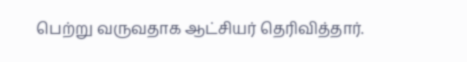பெற்று வருவதாக ஆட்சியர் தெரிவித்தார்.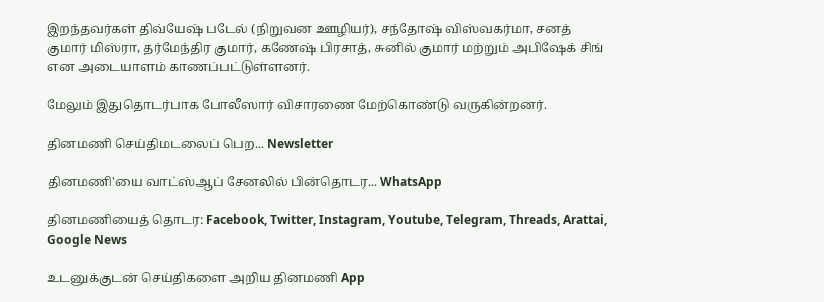இறந்தவர்கள் திவ்யேஷ் படேல் (நிறுவன ஊழியர்), சந்தோஷ் விஸ்வகர்மா, சனத் குமார் மிஸ்ரா, தர்மேந்திர குமார், கணேஷ் பிரசாத், சுனில் குமார் மற்றும் அபிஷேக் சிங் என அடையாளம் காணப்பட்டுள்ளனர்.

மேலும் இதுதொடர்பாக போலீஸார் விசாரணை மேற்கொண்டு வருகின்றனர்.

தினமணி செய்திமடலைப் பெற... Newsletter

தினமணி'யை வாட்ஸ்ஆப் சேனலில் பின்தொடர... WhatsApp

தினமணியைத் தொடர: Facebook, Twitter, Instagram, Youtube, Telegram, Threads, Arattai, Google News

உடனுக்குடன் செய்திகளை அறிய தினமணி App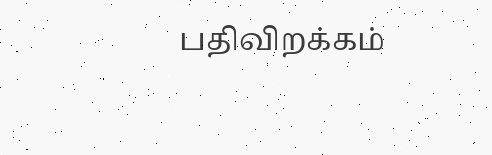பதிவிறக்கம்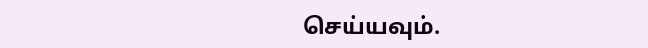செய்யவும்.